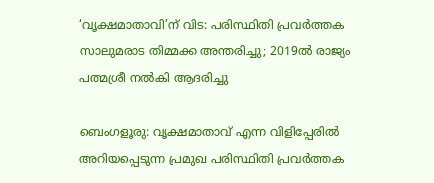‘വൃക്ഷമാതാവി’ന് വിട: പരിസ്ഥിതി പ്രവര്‍ത്തക സാലുമരാട തിമ്മക്ക അന്തരിച്ചു; 2019ല്‍ രാജ്യം പത്മശ്രീ നല്‍കി ആദരിച്ചു

ബെംഗളൂരു: വൃക്ഷമാതാവ് എന്ന വിളിപ്പേരില്‍ അറിയപ്പെടുന്ന പ്രമുഖ പരിസ്ഥിതി പ്രവര്‍ത്തക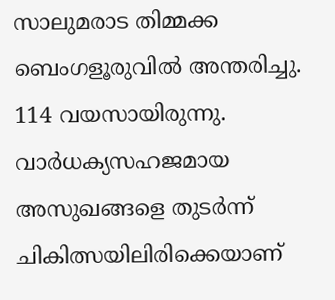സാലുമരാട തിമ്മക്ക ബെംഗളൂരുവില്‍ അന്തരിച്ചു. 114 വയസായിരുന്നു. വാര്‍ധക്യസഹജമായ അസുഖങ്ങളെ തുടര്‍ന്ന് ചികിത്സയിലിരിക്കെയാണ്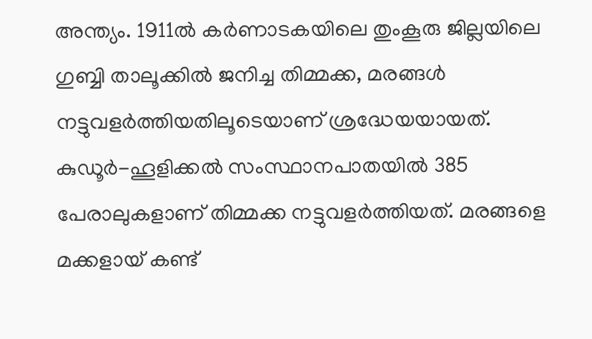അന്ത്യം. 1911ല്‍ കര്‍ണാടകയിലെ തുംകൂരു ജില്ലയിലെ ഗുബ്ബി താലൂക്കില്‍ ജനിച്ച തിമ്മക്ക, മരങ്ങള്‍ നട്ടുവളര്‍ത്തിയതിലൂടെയാണ് ശ്രദ്ധേയയായത്. കുഡൂര്‍-ഹൂളിക്കല്‍ സംസ്ഥാനപാതയില്‍ 385 പേരാലുകളാണ് തിമ്മക്ക നട്ടുവളര്‍ത്തിയത്. മരങ്ങളെ മക്കളായ് കണ്ട്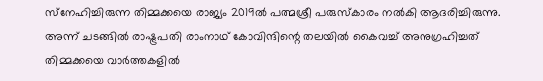സ്‌നേഹിച്ചിരുന്ന തിമ്മക്കയെ രാജ്യം 2019ല്‍ പത്മശ്രീ പരുസ്‌കാരം നല്‍കി ആദരിച്ചിരുന്നു. അന്ന് ചടങ്ങില്‍ രാഷ്ട്രപതി രാംനാഥ് കോവിന്ദിന്റെ തലയില്‍ കൈവച്ച് അനുഗ്രഹിച്ചത് തിമ്മക്കയെ വാര്‍ത്തകളില്‍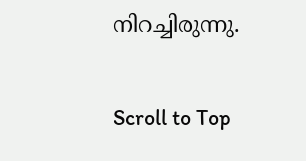നിറച്ചിരുന്നു.

Scroll to Top